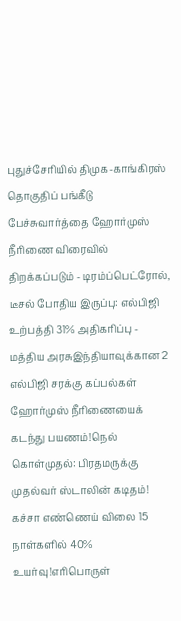புதுச்சேரியில் திமுக-காங்கிரஸ் தொகுதிப் பங்கீடு பேச்சுவார்த்தை ஹோர்முஸ் நீரிணை விரைவில் திறக்கப்படும் - டிரம்ப்பெட்ரோல், டீசல் போதிய இருப்பு: எல்பிஜி உற்பத்தி 31% அதிகரிப்பு - மத்திய அரசுஇந்தியாவுக்கான 2 எல்பிஜி சரக்கு கப்பல்கள் ஹோர்முஸ் நீரிணையைக் கடந்து பயணம்!நெல் கொள்முதல்: பிரதமருக்கு முதல்வர் ஸ்டாலின் கடிதம்! கச்சா எண்ணெய் விலை 15 நாள்களில் 40% உயர்வு!எரிபொருள்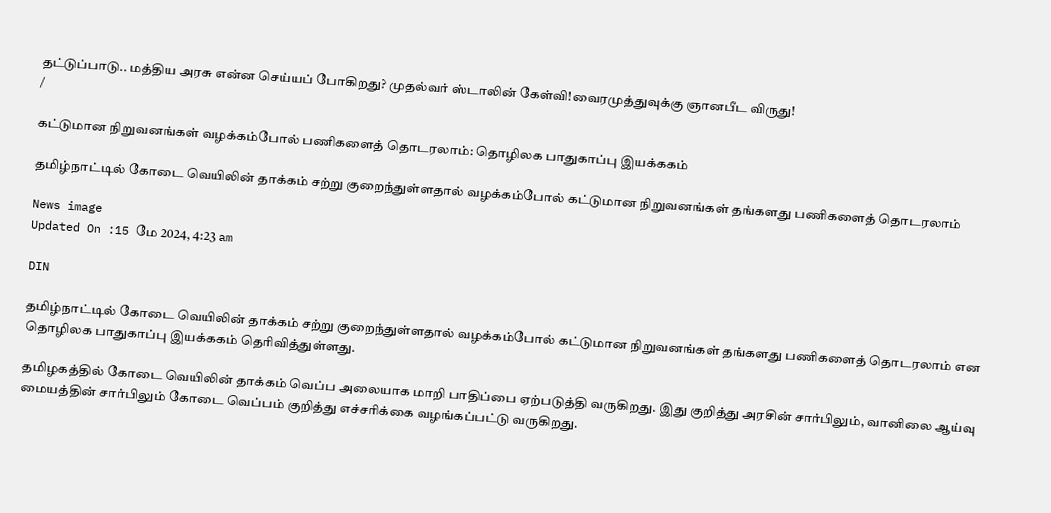தட்டுப்பாடு.. மத்திய அரசு என்ன செய்யப் போகிறது? முதல்வர் ஸ்டாலின் கேள்வி!வைரமுத்துவுக்கு ஞானபீட விருது!
/

கட்டுமான நிறுவனங்கள் வழக்கம்போல் பணிகளைத் தொடரலாம்: தொழிலக பாதுகாப்பு இயக்ககம்

தமிழ்நாட்டில் கோடை வெயிலின் தாக்கம் சற்று குறைந்துள்ளதால் வழக்கம்போல் கட்டுமான நிறுவனங்கள் தங்களது பணிகளைத் தொடரலாம்

News image
Updated On :15 மே 2024, 4:23 am

DIN

தமிழ்நாட்டில் கோடை வெயிலின் தாக்கம் சற்று குறைந்துள்ளதால் வழக்கம்போல் கட்டுமான நிறுவனங்கள் தங்களது பணிகளைத் தொடரலாம் என தொழிலக பாதுகாப்பு இயக்ககம் தெரிவித்துள்ளது.

தமிழகத்தில் கோடை வெயிலின் தாக்கம் வெப்ப அலையாக மாறி பாதிப்பை ஏற்படுத்தி வருகிறது. இது குறித்து அரசின் சார்பிலும், வானிலை ஆய்வு மையத்தின் சார்பிலும் கோடை வெப்பம் குறித்து எச்சரிக்கை வழங்கப்பட்டு வருகிறது.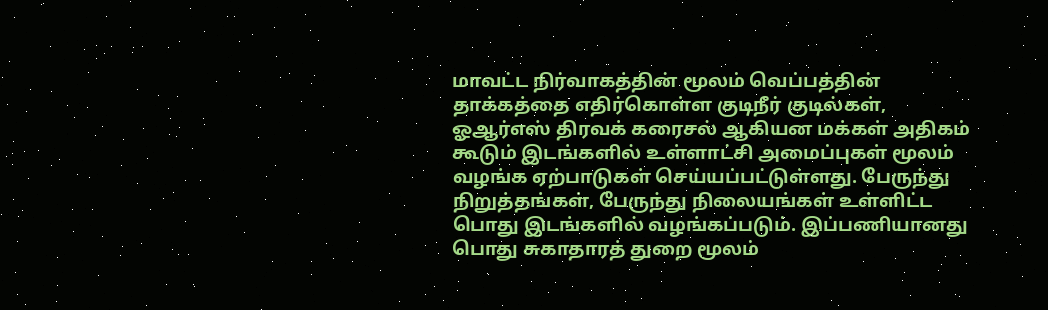மாவட்ட நிர்வாகத்தின் மூலம் வெப்பத்தின் தாக்கத்தை எதிர்கொள்ள குடிநீர் குடில்கள், ஓஆர்எஸ் திரவக் கரைசல் ஆகியன மக்கள் அதிகம் கூடும் இடங்களில் உள்ளாட்சி அமைப்புகள் மூலம் வழங்க ஏற்பாடுகள் செய்யப்பட்டுள்ளது. பேருந்து நிறுத்தங்கள், பேருந்து நிலையங்கள் உள்ளிட்ட பொது இடங்களில் வழங்கப்படும். இப்பணியானது பொது சுகாதாரத் துறை மூலம்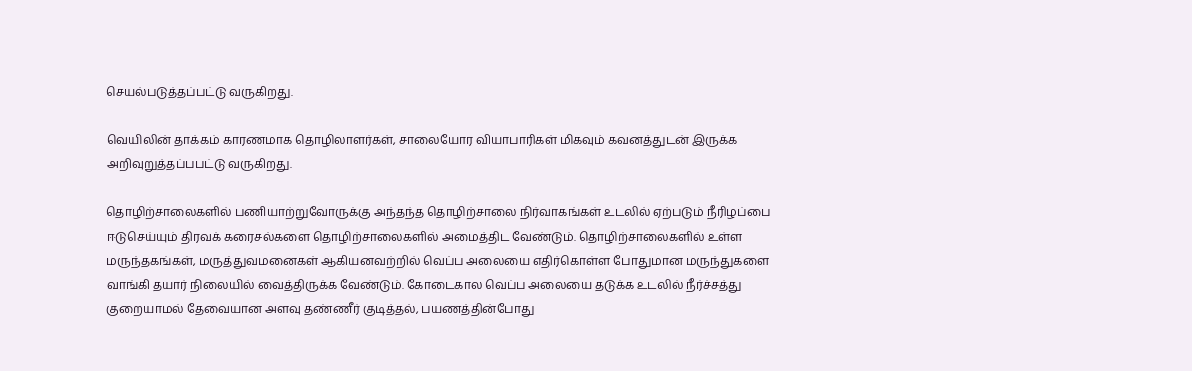செயல்படுத்தப்பட்டு வருகிறது.

வெயிலின் தாக்கம் காரணமாக தொழிலாளர்கள், சாலையோர வியாபாரிகள் மிகவும் கவனத்துடன் இருக்க அறிவுறுத்தப்பபட்டு வருகிறது.

தொழிற்சாலைகளில் பணியாற்றுவோருக்கு அந்தந்த தொழிற்சாலை நிர்வாகங்கள் உடலில் ஏற்படும் நீரிழப்பை ஈடுசெய்யும் திரவக் கரைசல்களை தொழிற்சாலைகளில் அமைத்திட வேண்டும். தொழிற்சாலைகளில் உள்ள மருந்தகங்கள், மருத்துவமனைகள் ஆகியனவற்றில் வெப்ப அலையை எதிர்கொள்ள போதுமான மருந்துகளை வாங்கி தயார் நிலையில் வைத்திருக்க வேண்டும். கோடைகால வெப்ப அலையை தடுக்க உடலில் நீர்ச்சத்து குறையாமல் தேவையான அளவு தண்ணீர் குடித்தல், பயணத்தின்போது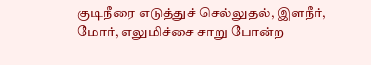குடிநீரை எடுத்துச் செல்லுதல், இளநீர், மோர், எலுமிச்சை சாறு போன்ற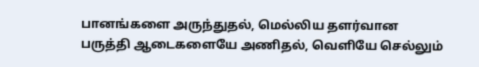பானங்களை அருந்துதல், மெல்லிய தளர்வான பருத்தி ஆடைகளையே அணிதல், வெளியே செல்லும்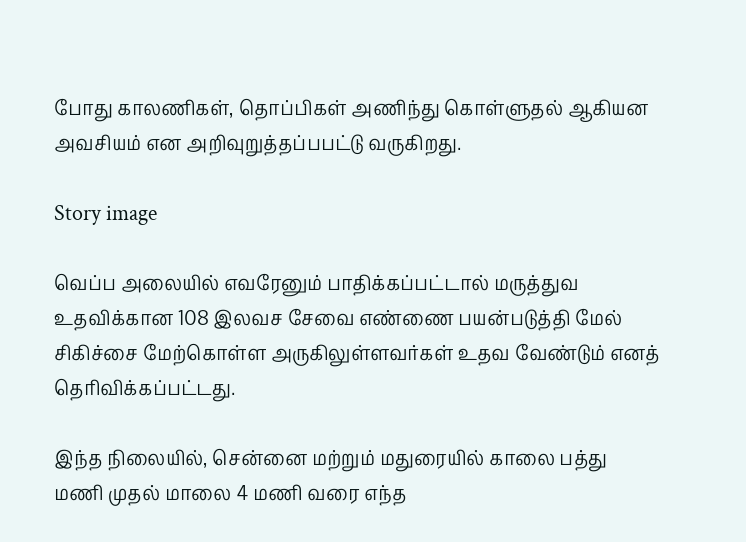போது காலணிகள், தொப்பிகள் அணிந்து கொள்ளுதல் ஆகியன அவசியம் என அறிவுறுத்தப்பபட்டு வருகிறது.

Story image

வெப்ப அலையில் எவரேனும் பாதிக்கப்பட்டால் மருத்துவ உதவிக்கான 108 இலவச சேவை எண்ணை பயன்படுத்தி மேல் சிகிச்சை மேற்கொள்ள அருகிலுள்ளவர்கள் உதவ வேண்டும் எனத் தெரிவிக்கப்பட்டது.

இந்த நிலையில், சென்னை மற்றும் மதுரையில் காலை பத்து மணி முதல் மாலை 4 மணி வரை எந்த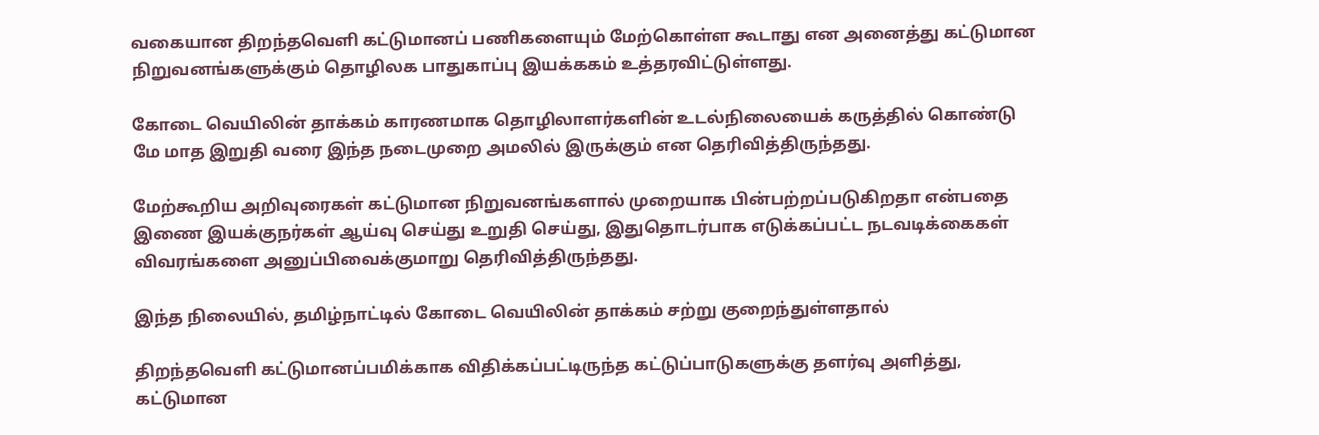வகையான திறந்தவெளி கட்டுமானப் பணிகளையும் மேற்கொள்ள கூடாது என அனைத்து கட்டுமான நிறுவனங்களுக்கும் தொழிலக பாதுகாப்பு இயக்ககம் உத்தரவிட்டுள்ளது.

கோடை வெயிலின் தாக்கம் காரணமாக தொழிலாளர்களின் உடல்நிலையைக் கருத்தில் கொண்டு மே மாத இறுதி வரை இந்த நடைமுறை அமலில் இருக்கும் என தெரிவித்திருந்தது.

மேற்கூறிய அறிவுரைகள் கட்டுமான நிறுவனங்களால் முறையாக பின்பற்றப்படுகிறதா என்பதை இணை இயக்குநர்கள் ஆய்வு செய்து உறுதி செய்து, இதுதொடர்பாக எடுக்கப்பட்ட நடவடிக்கைகள் விவரங்களை அனுப்பிவைக்குமாறு தெரிவித்திருந்தது.

இந்த நிலையில், தமிழ்நாட்டில் கோடை வெயிலின் தாக்கம் சற்று குறைந்துள்ளதால்

திறந்தவெளி கட்டுமானப்பமிக்காக விதிக்கப்பட்டிருந்த கட்டுப்பாடுகளுக்கு தளர்வு அளித்து, கட்டுமான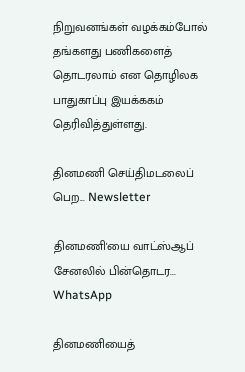நிறுவனங்கள் வழக்கம்போல் தங்களது பணிகளைத் தொடரலாம் என தொழிலக பாதுகாப்பு இயக்ககம் தெரிவித்துள்ளது.

தினமணி செய்திமடலைப் பெற... Newsletter

தினமணி'யை வாட்ஸ்ஆப் சேனலில் பின்தொடர... WhatsApp

தினமணியைத்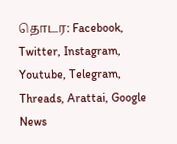தொடர: Facebook, Twitter, Instagram, Youtube, Telegram, Threads, Arattai, Google News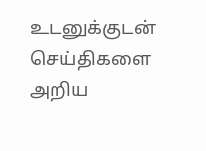உடனுக்குடன் செய்திகளை அறிய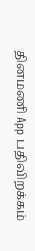தினமணி App பதிவிறக்கம்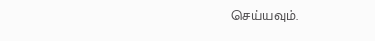செய்யவும்.